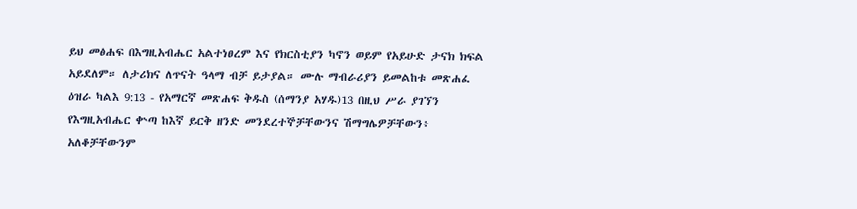ይህ መፅሐፍ በእግዚአብሔር አልተነፀረም እና የክርስቲያን ካኖን ወይም የአይሁድ ታናክ ክፍል አይደለም። ለታሪክና ለጥናት ዓላማ ብቻ ይታያል። ሙሉ ማብራሪያን ይመልከቱ መጽሐፈ ዕዝራ ካልእ 9:13 - የአማርኛ መጽሐፍ ቅዱስ (ሰማንያ አሃዱ)13 በዚህ ሥራ ያገኘን የእግዚአብሔር ቍጣ ከእኛ ይርቅ ዘንድ መንደረተኞቻቸውንና ሽማግሌዎቻቸውን፥ አለቆቻቸውንም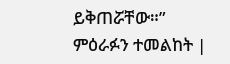ይቅጠሯቸው።” ምዕራፉን ተመልከት |